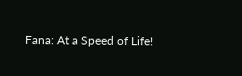Fana: At a Speed of Life!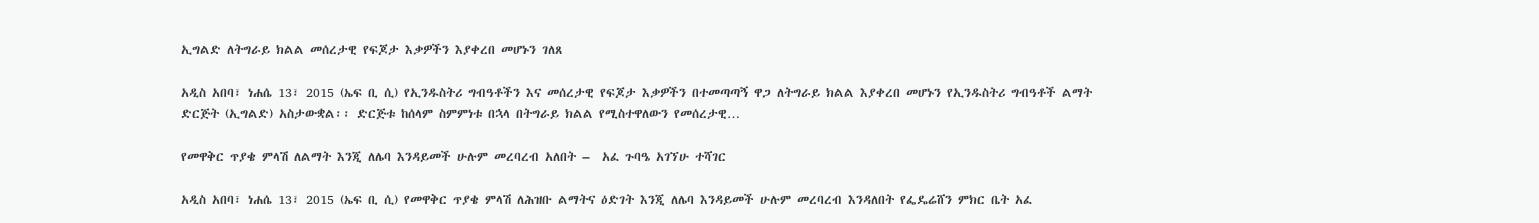ኢግልድ ለትግራይ ክልል መሰረታዊ የፍጆታ እቃዎችን እያቀረበ መሆኑን ገለጸ

አዲስ አበባ፣ ነሐሴ 13፣ 2015 (ኤፍ ቢ ሲ) የኢንዱስትሪ ግብዓቶችን እና መሰረታዊ የፍጆታ እቃዎችን በተመጣጣኝ ዋጋ ለትግራይ ክልል እያቀረበ መሆኑን የኢንዱስትሪ ግብዓቶች ልማት ድርጅት (ኢግልድ) አስታውቋል፡፡ ድርጅቱ ከሰላም ስምምነቱ በኋላ በትግራይ ክልል የሚስተዋለውን የመሰረታዊ…

የመዋቅር ጥያቄ ምላሽ ለልማት እንጂ ለሌባ እንዳይመች ሁሉም መረባረብ አለበት –  አፈ ጉባዔ አገኘሁ ተሻገር

አዲስ አበባ፣ ነሐሴ 13፣ 2015 (ኤፍ ቢ ሲ) የመዋቅር ጥያቄ ምላሽ ለሕዝቡ ልማትና ዕድገት እንጂ ለሌባ እንዳይመች ሁሉም መረባረብ እንዳለበት የፌዴሬሸን ምክር ቤት አፈ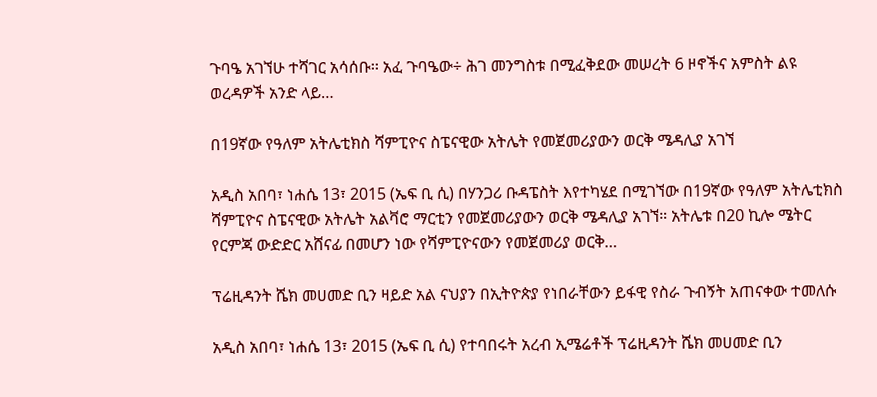ጉባዔ አገኘሁ ተሻገር አሳሰቡ፡፡ አፈ ጉባዔው÷ ሕገ መንግስቱ በሚፈቅደው መሠረት 6 ዞኖችና አምስት ልዩ ወረዳዎች አንድ ላይ…

በ19ኛው የዓለም አትሌቲክስ ሻምፒዮና ስፔናዊው አትሌት የመጀመሪያውን ወርቅ ሜዳሊያ አገኘ

አዲስ አበባ፣ ነሐሴ 13፣ 2015 (ኤፍ ቢ ሲ) በሃንጋሪ ቡዳፔስት እየተካሄደ በሚገኘው በ19ኛው የዓለም አትሌቲክስ ሻምፒዮና ስፔናዊው አትሌት አልቫሮ ማርቲን የመጀመሪያውን ወርቅ ሜዳሊያ አገኘ። አትሌቱ በ20 ኪሎ ሜትር የርምጃ ውድድር አሸናፊ በመሆን ነው የሻምፒዮናውን የመጀመሪያ ወርቅ…

ፕሬዚዳንት ሼክ መሀመድ ቢን ዛይድ አል ናህያን በኢትዮጵያ የነበራቸውን ይፋዊ የስራ ጉብኝት አጠናቀው ተመለሱ

አዲስ አበባ፣ ነሐሴ 13፣ 2015 (ኤፍ ቢ ሲ) የተባበሩት አረብ ኢሜሬቶች ፕሬዚዳንት ሼክ መሀመድ ቢን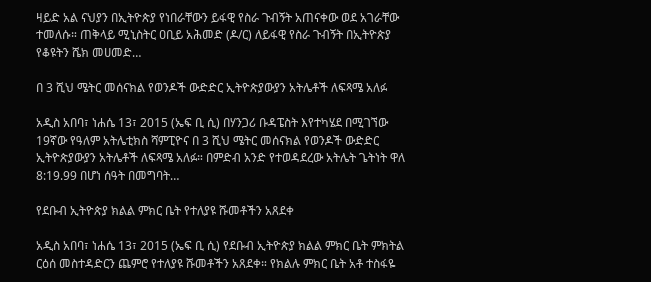ዛይድ አል ናህያን በኢትዮጵያ የነበራቸውን ይፋዊ የስራ ጉብኝት አጠናቀው ወደ አገራቸው ተመለሱ። ጠቅላይ ሚኒስትር ዐቢይ አሕመድ (ዶ/ር) ለይፋዊ የስራ ጉብኝት በኢትዮጵያ የቆዩትን ሼክ መሀመድ…

በ 3 ሺህ ሜትር መሰናክል የወንዶች ውድድር ኢትዮጵያውያን አትሌቶች ለፍጻሜ አለፉ

አዲስ አበባ፣ ነሐሴ 13፣ 2015 (ኤፍ ቢ ሲ) በሃንጋሪ ቡዳፔስት እየተካሄደ በሚገኘው 19ኛው የዓለም አትሌቲክስ ሻምፒዮና በ 3 ሺህ ሜትር መሰናክል የወንዶች ውድድር ኢትዮጵያውያን አትሌቶች ለፍጻሜ አለፉ። በምድብ አንድ የተወዳደረው አትሌት ጌትነት ዋለ 8:19.99 በሆነ ሰዓት በመግባት…

የደቡብ ኢትዮጵያ ክልል ምክር ቤት የተለያዩ ሹመቶችን አጸደቀ

አዲስ አበባ፣ ነሐሴ 13፣ 2015 (ኤፍ ቢ ሲ) የደቡብ ኢትዮጵያ ክልል ምክር ቤት ምክትል ርዕሰ መስተዳድርን ጨምሮ የተለያዩ ሹመቶችን አጸደቀ። የክልሉ ምክር ቤት አቶ ተስፋዬ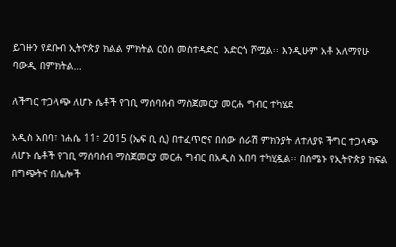ይገዙን የደቡብ ኢትዮጵያ ክልል ምክትል ርዕሰ መስተዳድር  አድርጎ ሾሟል፡፡ እንዲሁም አቶ አለማየሁ ባውዲ በምክትል…

ለችግር ተጋላጭ ለሆኑ ሴቶች የገቢ ማሰባሰብ ማስጀመርያ መርሐ ግብር ተካሄደ

አዲስ አበባ፣ ነሐሴ 11፣ 2015 (ኤፍ ቢ ሲ) በተፈጥሮና በሰው ሰራሽ ምክንያት ለተለያዩ ችግር ተጋላጭ ለሆኑ ሴቶች የገቢ ማሰባሰብ ማስጀመርያ መርሐ ግብር በአዲስ አበባ ተካሂዷል፡፡ በሰሜኑ የኢትዮጵያ ክፍል በግጭትና በሌሎች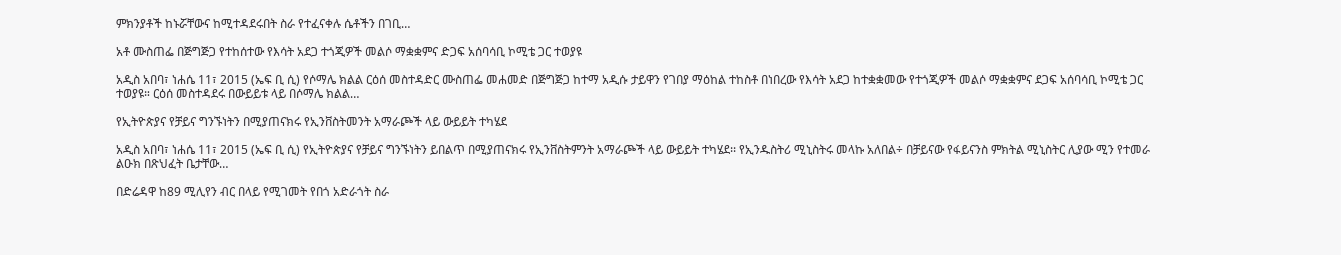ምክንያቶች ከኑሯቸውና ከሚተዳደሩበት ስራ የተፈናቀሉ ሴቶችን በገቢ…

አቶ ሙስጠፌ በጅግጅጋ የተከሰተው የእሳት አደጋ ተጎጂዎች መልሶ ማቋቋምና ድጋፍ አሰባሳቢ ኮሚቴ ጋር ተወያዩ

አዲስ አበባ፣ ነሐሴ 11፣ 2015 (ኤፍ ቢ ሲ) የሶማሌ ክልል ርዕሰ መስተዳድር ሙስጠፌ መሐመድ በጅግጅጋ ከተማ አዲሱ ታይዋን የገበያ ማዕከል ተከስቶ በነበረው የእሳት አደጋ ከተቋቋመው የተጎጂዎች መልሶ ማቋቋምና ደጋፍ አሰባሳቢ ኮሚቴ ጋር ተወያዩ። ርዕሰ መስተዳደሩ በውይይቱ ላይ በሶማሌ ክልል…

የኢትዮጵያና የቻይና ግንኙነትን በሚያጠናክሩ የኢንቨስትመንት አማራጮች ላይ ውይይት ተካሄደ

አዲስ አበባ፣ ነሐሴ 11፣ 2015 (ኤፍ ቢ ሲ) የኢትዮጵያና የቻይና ግንኙነትን ይበልጥ በሚያጠናክሩ የኢንቨስትምንት አማራጮች ላይ ውይይት ተካሄደ፡፡ የኢንዱስትሪ ሚኒስትሩ መላኩ አለበል÷ በቻይናው የፋይናንስ ምክትል ሚኒስትር ሊያው ሚን የተመራ ልዑክ በጽህፈት ቤታቸው…

በድሬዳዋ ከ89 ሚሊየን ብር በላይ የሚገመት የበጎ አድራጎት ስራ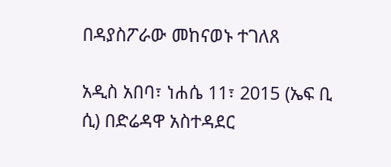በዳያስፖራው መከናወኑ ተገለጸ

አዲስ አበባ፣ ነሐሴ 11፣ 2015 (ኤፍ ቢ ሲ) በድሬዳዋ አስተዳደር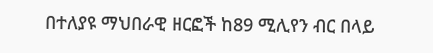በተለያዩ ማህበራዊ ዘርፎች ከ89 ሚሊየን ብር በላይ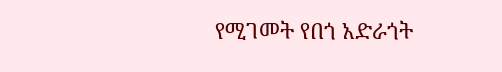የሚገመት የበጎ አድራጎት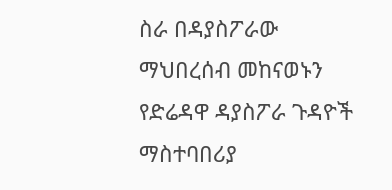ስራ በዳያስፖራው ማህበረሰብ መከናወኑን የድሬዳዋ ዳያስፖራ ጉዳዮች ማስተባበሪያ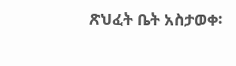ጽህፈት ቤት አስታወቀ፡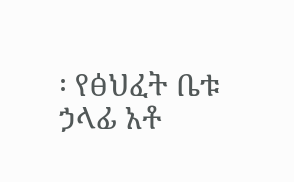፡ የፅህፈት ቤቱ ኃላፊ አቶ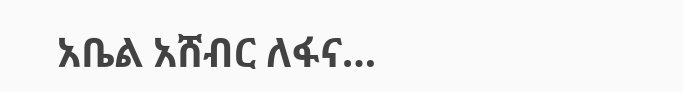አቤል አሸብር ለፋና…